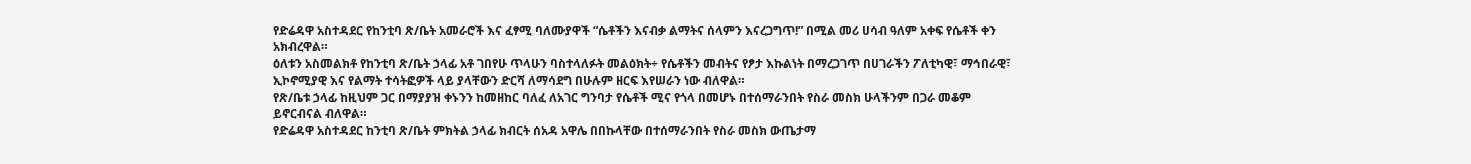የድሬዳዋ አስተዳደር የከንቲባ ጽ/ቤት አመራሮች እና ፈፃሚ ባለሙያዋች “ሴቶችን እናብቃ ልማትና ሰላምን እናረጋግጥ!” በሚል መሪ ሀሳብ ዓለም አቀፍ የሴቶች ቀን አክብረዋል።
ዕለቱን አስመልክቶ የከንቲባ ጽ/ቤት ኃላፊ አቶ ገበየሁ ጥላሁን ባስተላለፉት መልዕክት÷ የሴቶችን መብትና የፆታ እኩልነት በማረጋገጥ በሀገራችን ፖለቲካዊ፣ ማኅበራዊ፣ ኢኮኖሚያዊ እና የልማት ተሳትፎዎች ላይ ያላቸውን ድርሻ ለማሳደግ በሁሉም ዘርፍ እየሠራን ነው ብለዋል።
የጽ/ቤቱ ኃላፊ ከዚህም ጋር በማያያዝ ቀኑንን ከመዘከር ባለፈ ለአገር ግንባታ የሴቶች ሚና የጎላ በመሆኑ በተሰማራንበት የስራ መስክ ሁላችንም በጋራ መቆም ይኖርብናል ብለዋል።
የድሬዳዋ አስተዳደር ከንቲባ ጽ/ቤት ምክትል ኃላፊ ክብርት ሰአዳ አዋሌ በበኩላቸው በተሰማራንበት የስራ መስክ ውጤታማ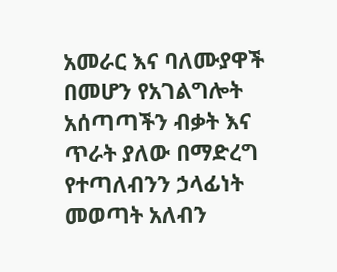አመራር እና ባለሙያዋች በመሆን የአገልግሎት አሰጣጣችን ብቃት እና ጥራት ያለው በማድረግ የተጣለብንን ኃላፊነት መወጣት አለብን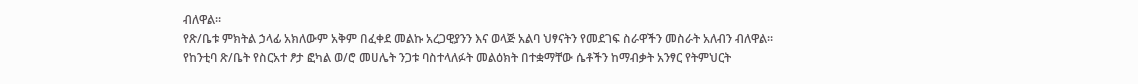ብለዋል።
የጽ/ቤቱ ምክትል ኃላፊ አክለውም አቅም በፈቀደ መልኩ አረጋዊያንን እና ወላጅ አልባ ህፃናትን የመደገፍ ስራዋችን መስራት አለብን ብለዋል።
የከንቲባ ጽ/ቤት የስርአተ ፆታ ፎካል ወ/ሮ መሀሌት ንጋቱ ባስተላለፉት መልዕክት በተቋማቸው ሴቶችን ከማብቃት አንፃር የትምህርት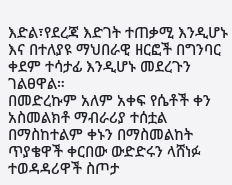እድል፣የደረጃ እድገት ተጠቃሚ እንዲሆኑ እና በተለያዩ ማህበራዊ ዘርፎች በግንባር ቀደም ተሳታፊ እንዲሆኑ መደረጉን ገልፀዋል።
በመድረኩም አለም አቀፍ የሴቶች ቀን አስመልክቶ ማብራሪያ ተሰቷል በማስከተልም ቀኑን በማስመልከት ጥያቄዋች ቀርበው ውድድሩን ላሸነፉ ተወዳዳሪዋች ስጦታ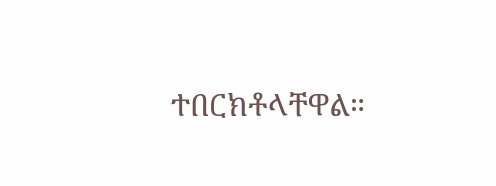ተበርክቶላቸዋል።